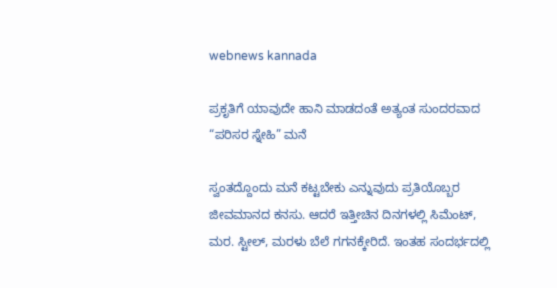webnews kannada

ಪ್ರಕೃತಿಗೆ ಯಾವುದೇ ಹಾನಿ ಮಾಡದಂತೆ ಅತ್ಯಂತ ಸುಂದರವಾದ “ಪರಿಸರ ಸ್ನೇಹಿ” ಮನೆ

ಸ್ವಂತದ್ದೊಂದು ಮನೆ ಕಟ್ಟಬೇಕು ಎನ್ನುವುದು ಪ್ರತಿಯೊಬ್ಬರ ಜೀವಮಾನದ ಕನಸು. ಆದರೆ ಇತ್ತೀಚಿನ ದಿನಗಳಲ್ಲಿ ಸಿಮೆಂಟ್, ಮರ. ಸ್ಟೀಲ್, ಮರಳು ಬೆಲೆ ಗಗನಕ್ಕೇರಿದೆ. ಇಂತಹ ಸಂದರ್ಭದಲ್ಲಿ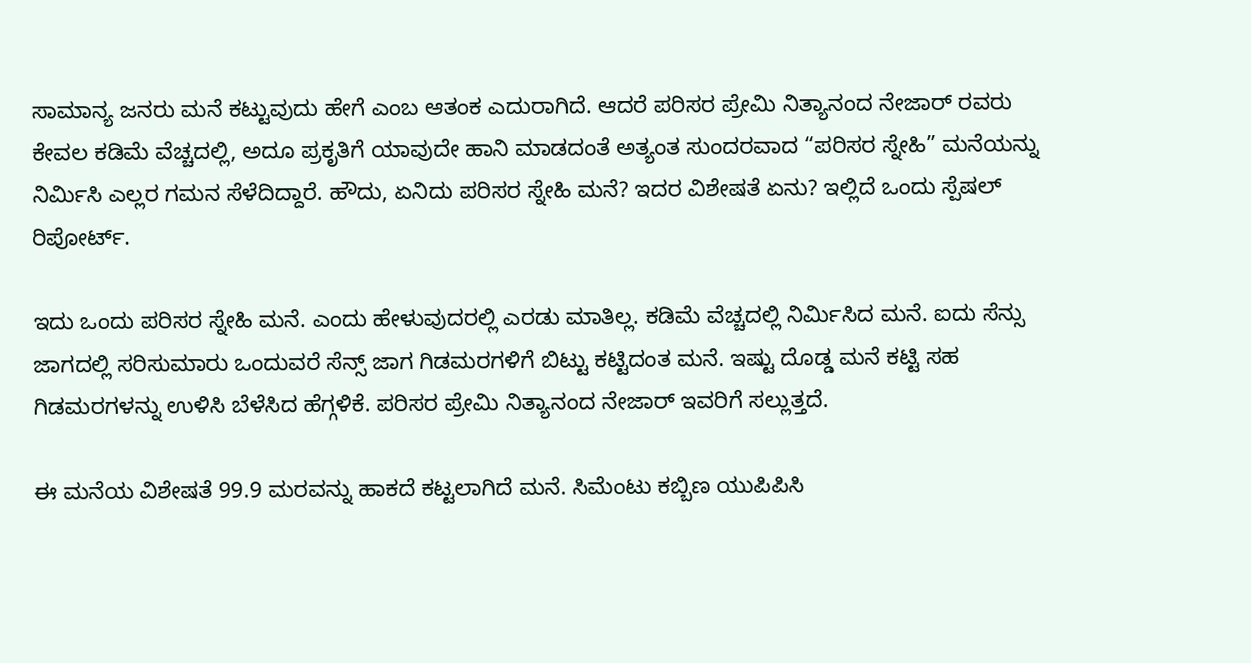ಸಾಮಾನ್ಯ ಜನರು ಮನೆ ಕಟ್ಟುವುದು ಹೇಗೆ ಎಂಬ ಆತಂಕ ಎದುರಾಗಿದೆ. ಆದರೆ ಪರಿಸರ ಪ್ರೇಮಿ ನಿತ್ಯಾನಂದ ನೇಜಾರ್ ರವರು ಕೇವಲ ಕಡಿಮೆ ವೆಚ್ಚದಲ್ಲಿ, ಅದೂ ಪ್ರಕೃತಿಗೆ ಯಾವುದೇ ಹಾನಿ ಮಾಡದಂತೆ ಅತ್ಯಂತ ಸುಂದರವಾದ “ಪರಿಸರ ಸ್ನೇಹಿ” ಮನೆಯನ್ನು ನಿರ್ಮಿಸಿ ಎಲ್ಲರ ಗಮನ ಸೆಳೆದಿದ್ದಾರೆ. ಹೌದು, ಏನಿದು ಪರಿಸರ ಸ್ನೇಹಿ ಮನೆ? ಇದರ ವಿಶೇಷತೆ ಏನು? ಇಲ್ಲಿದೆ ಒಂದು ಸ್ಪೆಷಲ್ ರಿಪೋರ್ಟ್.

ಇದು ಒಂದು ಪರಿಸರ ಸ್ನೇಹಿ ಮನೆ. ಎಂದು ಹೇಳುವುದರಲ್ಲಿ ಎರಡು ಮಾತಿಲ್ಲ. ಕಡಿಮೆ ವೆಚ್ಚದಲ್ಲಿ ನಿರ್ಮಿಸಿದ ಮನೆ. ಐದು ಸೆನ್ಸು ಜಾಗದಲ್ಲಿ ಸರಿಸುಮಾರು ಒಂದುವರೆ ಸೆನ್ಸ್ ಜಾಗ ಗಿಡಮರಗಳಿಗೆ ಬಿಟ್ಟು ಕಟ್ಟಿದಂತ ಮನೆ. ಇಷ್ಟು ದೊಡ್ಡ ಮನೆ ಕಟ್ಟಿ ಸಹ ಗಿಡಮರಗಳನ್ನು ಉಳಿಸಿ ಬೆಳೆಸಿದ ಹೆಗ್ಗಳಿಕೆ. ಪರಿಸರ ಪ್ರೇಮಿ ನಿತ್ಯಾನಂದ ನೇಜಾರ್ ಇವರಿಗೆ ಸಲ್ಲುತ್ತದೆ.

ಈ ಮನೆಯ ವಿಶೇಷತೆ 99.9 ಮರವನ್ನು ಹಾಕದೆ ಕಟ್ಟಲಾಗಿದೆ ಮನೆ. ಸಿಮೆಂಟು ಕಬ್ಬಿಣ ಯುಪಿಪಿಸಿ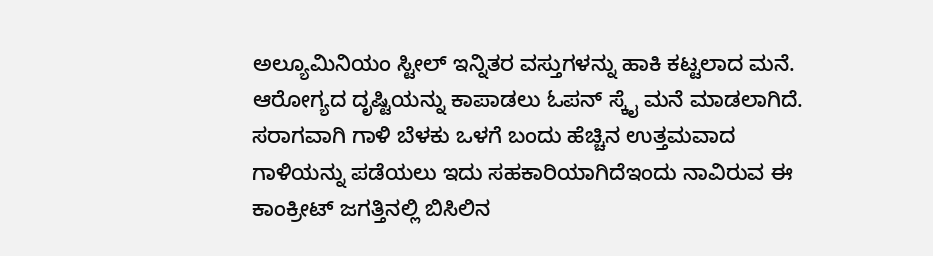ಅಲ್ಯೂಮಿನಿಯಂ ಸ್ಟೀಲ್ ಇನ್ನಿತರ ವಸ್ತುಗಳನ್ನು ಹಾಕಿ ಕಟ್ಟಲಾದ ಮನೆ. ಆರೋಗ್ಯದ ದೃಷ್ಟಿಯನ್ನು ಕಾಪಾಡಲು ಓಪನ್ ಸ್ಕೈ ಮನೆ ಮಾಡಲಾಗಿದೆ. ಸರಾಗವಾಗಿ ಗಾಳಿ ಬೆಳಕು ಒಳಗೆ ಬಂದು ಹೆಚ್ಚಿನ ಉತ್ತಮವಾದ ಗಾಳಿಯನ್ನು ಪಡೆಯಲು ಇದು ಸಹಕಾರಿಯಾಗಿದೆಇಂದು ನಾವಿರುವ ಈ ಕಾಂಕ್ರೀಟ್ ಜಗತ್ತಿನಲ್ಲಿ ಬಿಸಿಲಿನ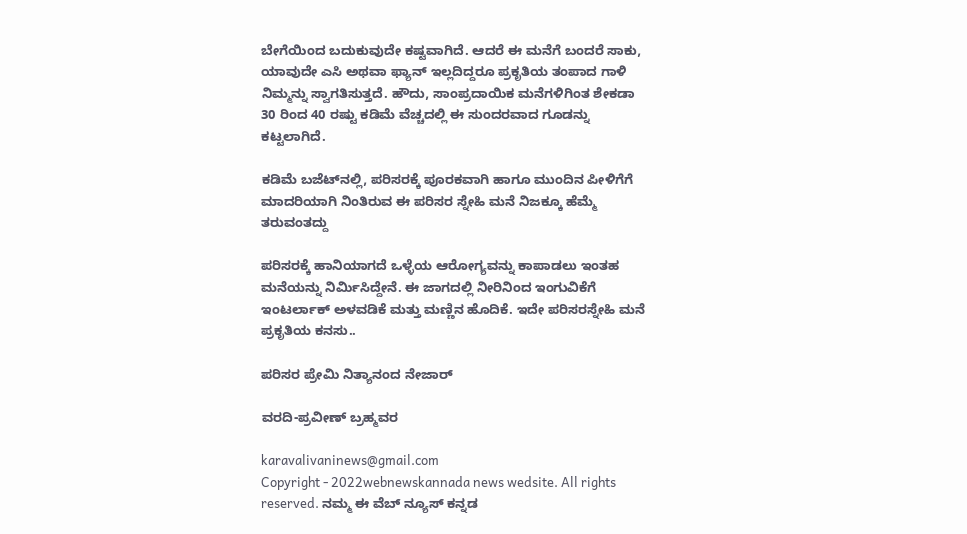ಬೇಗೆಯಿಂದ ಬದುಕುವುದೇ ಕಷ್ಟವಾಗಿದೆ. ಆದರೆ ಈ ಮನೆಗೆ ಬಂದರೆ ಸಾಕು, ಯಾವುದೇ ಎಸಿ ಅಥವಾ ಫ್ಯಾನ್ ಇಲ್ಲದಿದ್ದರೂ ಪ್ರಕೃತಿಯ ತಂಪಾದ ಗಾಳಿ ನಿಮ್ಮನ್ನು ಸ್ವಾಗತಿಸುತ್ತದೆ. ಹೌದು, ಸಾಂಪ್ರದಾಯಿಕ ಮನೆಗಳಿಗಿಂತ ಶೇಕಡಾ 30 ರಿಂದ 40 ರಷ್ಟು ಕಡಿಮೆ ವೆಚ್ಚದಲ್ಲಿ ಈ ಸುಂದರವಾದ ಗೂಡನ್ನು ಕಟ್ಟಲಾಗಿದೆ.

ಕಡಿಮೆ ಬಜೆಟ್‌ನಲ್ಲಿ, ಪರಿಸರಕ್ಕೆ ಪೂರಕವಾಗಿ ಹಾಗೂ ಮುಂದಿನ ಪೀಳಿಗೆಗೆ ಮಾದರಿಯಾಗಿ ನಿಂತಿರುವ ಈ ಪರಿಸರ ಸ್ನೇಹಿ ಮನೆ ನಿಜಕ್ಕೂ ಹೆಮ್ಮೆ ತರುವಂತದ್ದು

ಪರಿಸರಕ್ಕೆ ಹಾನಿಯಾಗದೆ ಒಳ್ಳೆಯ ಆರೋಗ್ಯವನ್ನು ಕಾಪಾಡಲು ಇಂತಹ ಮನೆಯನ್ನು ನಿರ್ಮಿಸಿದ್ದೇನೆ. ಈ ಜಾಗದಲ್ಲಿ ನೀರಿನಿಂದ ಇಂಗುವಿಕೆಗೆ ಇಂಟರ್ಲಾಕ್ ಅಳವಡಿಕೆ ಮತ್ತು ಮಣ್ಣಿನ ಹೊದಿಕೆ. ಇದೇ ಪರಿಸರಸ್ನೇಹಿ ಮನೆ ಪ್ರಕೃತಿಯ ಕನಸು..

ಪರಿಸರ ಪ್ರೇಮಿ ನಿತ್ಯಾನಂದ ನೇಜಾರ್

ವರದಿ-ಪ್ರವೀಣ್ ಬ್ರಹ್ಮವರ

karavalivaninews@gmail.com
Copyright - 2022webnewskannada news wedsite. All rights reserved. ನಮ್ಮ ಈ ವೆಬ್ ನ್ಯೂಸ್ ಕನ್ನಡ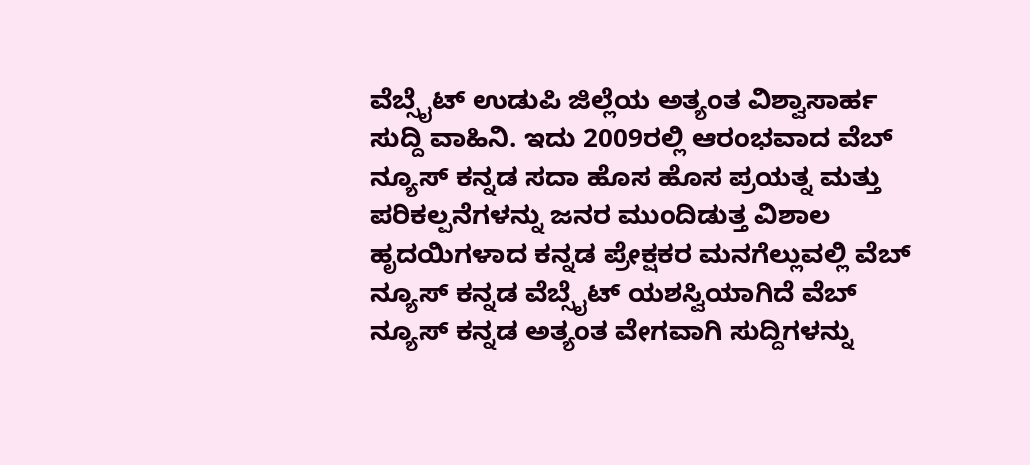ವೆಬ್ಸೈಟ್ ಉಡುಪಿ ಜಿಲ್ಲೆಯ ಅತ್ಯಂತ ವಿಶ್ವಾಸಾರ್ಹ ಸುದ್ದಿ ವಾಹಿನಿ. ಇದು 2009ರಲ್ಲಿ ಆರಂಭವಾದ ವೆಬ್ ನ್ಯೂಸ್ ಕನ್ನಡ ಸದಾ ಹೊಸ ಹೊಸ ಪ್ರಯತ್ನ ಮತ್ತು ಪರಿಕಲ್ಪನೆಗಳನ್ನು ಜನರ ಮುಂದಿಡುತ್ತ ವಿಶಾಲ ಹೃದಯಿಗಳಾದ ಕನ್ನಡ ಪ್ರೇಕ್ಷಕರ ಮನಗೆಲ್ಲುವಲ್ಲಿ ವೆಬ್ ನ್ಯೂಸ್ ಕನ್ನಡ ವೆಬ್ಸೈಟ್ ಯಶಸ್ವಿಯಾಗಿದೆ ವೆಬ್ ನ್ಯೂಸ್ ಕನ್ನಡ ಅತ್ಯಂತ ವೇಗವಾಗಿ ಸುದ್ದಿಗಳನ್ನು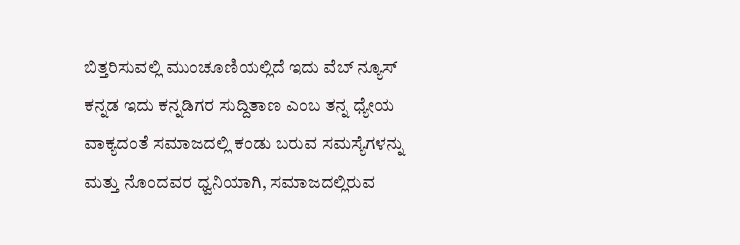ಬಿತ್ತರಿಸುವಲ್ಲಿ ಮುಂಚೂಣಿಯಲ್ಲಿದೆ ಇದು ವೆಬ್ ನ್ಯೂಸ್ ಕನ್ನಡ ಇದು ಕನ್ನಡಿಗರ ಸುದ್ದಿತಾಣ ಎಂಬ ತನ್ನ ಧ್ಯೇಯ ವಾಕ್ಯದಂತೆ ಸಮಾಜದಲ್ಲಿ ಕಂಡು ಬರುವ ಸಮಸ್ಯೆಗಳನ್ನು ಮತ್ತು ನೊಂದವರ ಧ್ವನಿಯಾಗಿ, ಸಮಾಜದಲ್ಲಿರುವ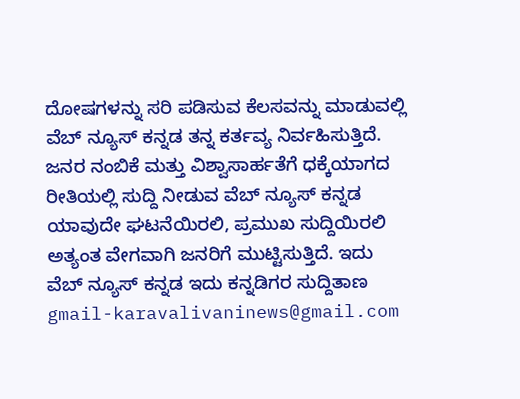ದೋಷಗಳನ್ನು ಸರಿ ಪಡಿಸುವ ಕೆಲಸವನ್ನು ಮಾಡುವಲ್ಲಿ ವೆಬ್ ನ್ಯೂಸ್ ಕನ್ನಡ ತನ್ನ ಕರ್ತವ್ಯ ನಿರ್ವಹಿಸುತ್ತಿದೆ. ಜನರ ನಂಬಿಕೆ ಮತ್ತು ವಿಶ್ವಾಸಾರ್ಹತೆಗೆ ಧಕ್ಕೆಯಾಗದ ರೀತಿಯಲ್ಲಿ ಸುದ್ದಿ ನೀಡುವ ವೆಬ್ ನ್ಯೂಸ್ ಕನ್ನಡ ಯಾವುದೇ ಘಟನೆಯಿರಲಿ, ಪ್ರಮುಖ ಸುದ್ದಿಯಿರಲಿ ಅತ್ಯಂತ ವೇಗವಾಗಿ ಜನರಿಗೆ ಮುಟ್ಟಿಸುತ್ತಿದೆ. ಇದು ವೆಬ್ ನ್ಯೂಸ್ ಕನ್ನಡ ಇದು ಕನ್ನಡಿಗರ ಸುದ್ದಿತಾಣ gmail-karavalivaninews@gmail.com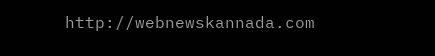http://webnewskannada.com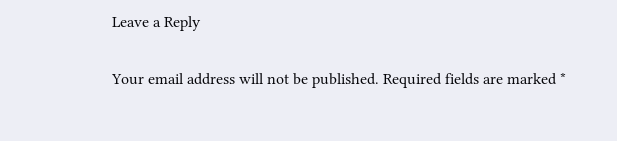Leave a Reply

Your email address will not be published. Required fields are marked *